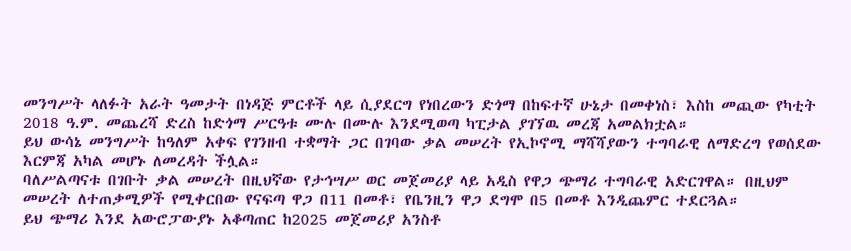መንግሥት ላለፉት አራት ዓመታት በነዳጅ ምርቶች ላይ ሲያደርግ የነበረውን ድጎማ በከፍተኛ ሁኔታ በመቀነስ፣ እስከ መጪው የካቲት 2018 ዓ.ም. መጨረሻ ድረስ ከድጎማ ሥርዓቱ ሙሉ በሙሉ እንደሚወጣ ካፒታል ያገኘዉ መረጃ አመልክቷል።
ይህ ውሳኔ መንግሥት ከዓለም አቀፍ የገንዘብ ተቋማት ጋር በገባው ቃል መሠረት የኢኮኖሚ ማሻሻያውን ተግባራዊ ለማድረግ የወሰደው እርምጃ አካል መሆኑ ለመረዳት ችሏል።
ባለሥልጣናቱ በገቡት ቃል መሠረት በዚህኛው የታኅሣሥ ወር መጀመሪያ ላይ አዲስ የዋጋ ጭማሪ ተግባራዊ አድርገዋል። በዚህም መሠረት ለተጠቃሚዎች የሚቀርበው የናፍጣ ዋጋ በ11 በመቶ፣ የቤንዚን ዋጋ ደግሞ በ5 በመቶ እንዲጨምር ተደርጓል።
ይህ ጭማሪ እንደ አውሮፓውያኑ አቆጣጠር ከ2025 መጀመሪያ አንስቶ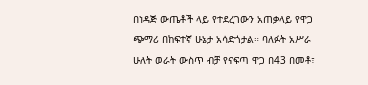በነዳጅ ውጤቶች ላይ የተደረገውን አጠቃላይ የዋጋ ጭማሪ በከፍተኛ ሁኔታ አሳድጎታል። ባለፉት አሥራ ሁለት ወራት ውስጥ ብቻ የናፍጣ ዋጋ በ43 በመቶ፣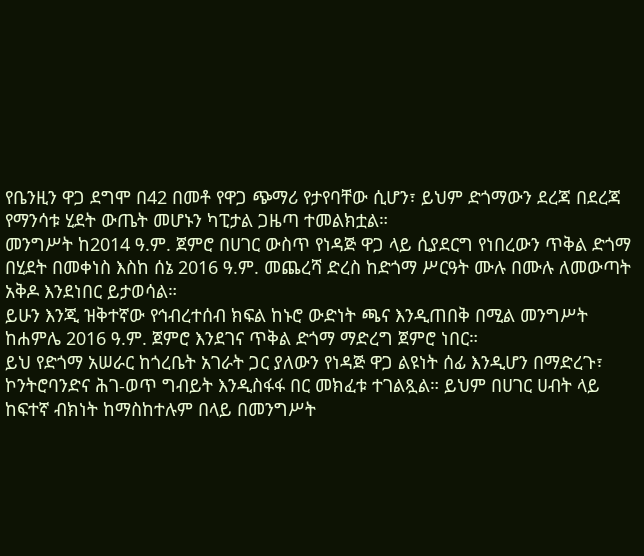የቤንዚን ዋጋ ደግሞ በ42 በመቶ የዋጋ ጭማሪ የታየባቸው ሲሆን፣ ይህም ድጎማውን ደረጃ በደረጃ የማንሳቱ ሂደት ውጤት መሆኑን ካፒታል ጋዜጣ ተመልክቷል።
መንግሥት ከ2014 ዓ.ም. ጀምሮ በሀገር ውስጥ የነዳጅ ዋጋ ላይ ሲያደርግ የነበረውን ጥቅል ድጎማ በሂደት በመቀነስ እስከ ሰኔ 2016 ዓ.ም. መጨረሻ ድረስ ከድጎማ ሥርዓት ሙሉ በሙሉ ለመውጣት አቅዶ እንደነበር ይታወሳል።
ይሁን እንጂ ዝቅተኛው የኅብረተሰብ ክፍል ከኑሮ ውድነት ጫና እንዲጠበቅ በሚል መንግሥት ከሐምሌ 2016 ዓ.ም. ጀምሮ እንደገና ጥቅል ድጎማ ማድረግ ጀምሮ ነበር።
ይህ የድጎማ አሠራር ከጎረቤት አገራት ጋር ያለውን የነዳጅ ዋጋ ልዩነት ሰፊ እንዲሆን በማድረጉ፣ ኮንትሮባንድና ሕገ-ወጥ ግብይት እንዲስፋፋ በር መክፈቱ ተገልጿል። ይህም በሀገር ሀብት ላይ ከፍተኛ ብክነት ከማስከተሉም በላይ በመንግሥት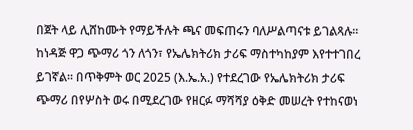በጀት ላይ ሊሸከሙት የማይችሉት ጫና መፍጠሩን ባለሥልጣናቱ ይገልጻሉ።
ከነዳጅ ዋጋ ጭማሪ ጎን ለጎን፣ የኤሌክትሪክ ታሪፍ ማስተካከያም እየተተገበረ ይገኛል። በጥቅምት ወር 2025 (እ.ኤ.አ.) የተደረገው የኤሌክትሪክ ታሪፍ ጭማሪ በየሦስት ወሩ በሚደረገው የዘርፉ ማሻሻያ ዕቅድ መሠረት የተከናወነ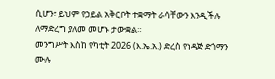ሲሆን፣ ይህም የኃይል አቅርቦት ተቋማት ራሳቸውን እንዲችሉ ለማድረግ ያለመ መሆኑ ታውቋል።
መንግሥት እስከ የካቲት 2026 (እ.ኤ.አ.) ድረስ የነዳጅ ድጎማን ሙሉ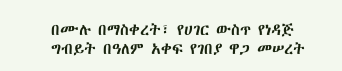በሙሉ በማስቀረት፣ የሀገር ውስጥ የነዳጅ ግብይት በዓለም አቀፍ የገበያ ዋጋ መሠረት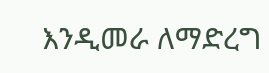እንዲመራ ለማድረግ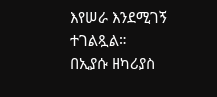እየሠራ እንደሚገኝ ተገልጿል።
በኢያሱ ዘካሪያስ